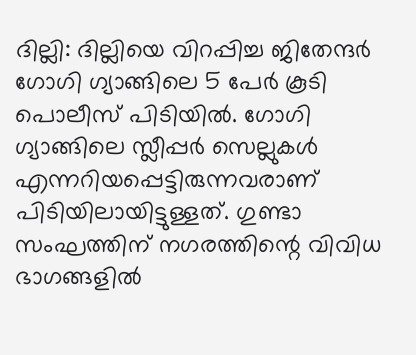ദില്ലി: ദില്ലിയെ വിറപ്പിച്ച ജിതേന്ദർ ഗോഗി ഗ്യാങ്ങിലെ 5 പേർ കൂടി പൊലീസ് പിടിയിൽ. ഗോഗി ഗ്യാങ്ങിലെ സ്ലീപ്പർ സെല്ലുകൾ എന്നറിയപ്പെട്ടിരുന്നവരാണ് പിടിയിലായിട്ടുള്ളത്. ഗുണ്ടാ സംഘത്തിന് നഗരത്തിന്റെ വിവിധ ഭാഗങ്ങളിൽ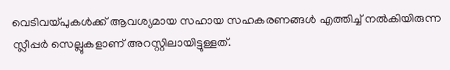വെടിവയ്പുകൾക്ക് ആവശ്യമായ സഹായ സഹകരണങ്ങൾ എത്തിച്ച് നൽകിയിരുന്ന സ്ലീപ്പർ സെല്ലുകളാണ് അറസ്റ്റിലായിട്ടുള്ളത്.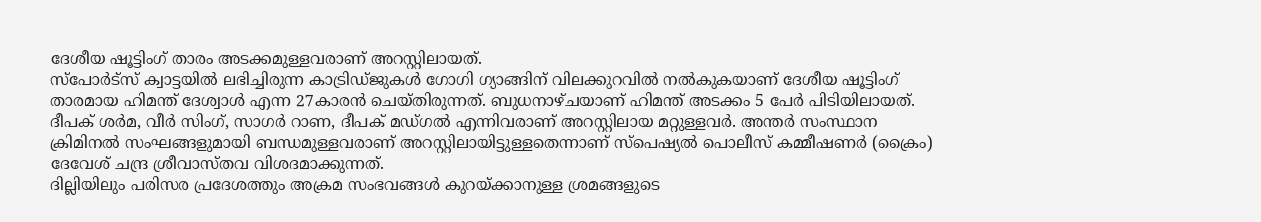ദേശീയ ഷൂട്ടിംഗ് താരം അടക്കമുള്ളവരാണ് അറസ്റ്റിലായത്.
സ്പോർട്സ് ക്വാട്ടയിൽ ലഭിച്ചിരുന്ന കാട്രിഡ്ജുകൾ ഗോഗി ഗ്യാങ്ങിന് വിലക്കുറവിൽ നൽകുകയാണ് ദേശീയ ഷൂട്ടിംഗ് താരമായ ഹിമന്ത് ദേശ്വാൾ എന്ന 27കാരൻ ചെയ്തിരുന്നത്. ബുധനാഴ്ചയാണ് ഹിമന്ത് അടക്കം 5 പേർ പിടിയിലായത്. ദീപക് ശർമ, വീർ സിംഗ്, സാഗർ റാണ, ദീപക് മഡ്ഗൽ എന്നിവരാണ് അറസ്റ്റിലായ മറ്റുള്ളവർ. അന്തർ സംസ്ഥാന ക്രിമിനൽ സംഘങ്ങളുമായി ബന്ധമുള്ളവരാണ് അറസ്റ്റിലായിട്ടുള്ളതെന്നാണ് സ്പെഷ്യൽ പൊലീസ് കമ്മീഷണർ (ക്രൈം) ദേവേശ് ചന്ദ്ര ശ്രീവാസ്തവ വിശദമാക്കുന്നത്.
ദില്ലിയിലും പരിസര പ്രദേശത്തും അക്രമ സംഭവങ്ങൾ കുറയ്ക്കാനുള്ള ശ്രമങ്ങളുടെ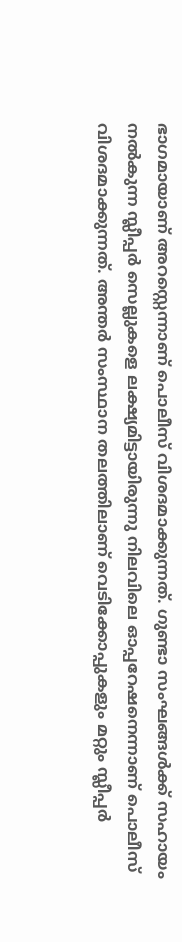ഭാഗമായാണ് അറസ്റ്റെന്നാണ് പൊലീസ് വിശദമാക്കുന്നത്. ഗുണ്ടാ സംഘങ്ങൾക്ക് സഹായം നൽകുന്ന സ്ലീപ്പർ സെല്ലുകളെ ലക്ഷ്യമിട്ടായിരുന്നു നിലവിലെ ഓപ്പറേഷനെന്നാണ് പൊലീസ് വിശദമാക്കുന്നത്. അന്തർ സംസ്ഥാന തലത്തിലാണ് വെടിക്കോപ്പുകളും മറ്റും സ്ലീപ്പർ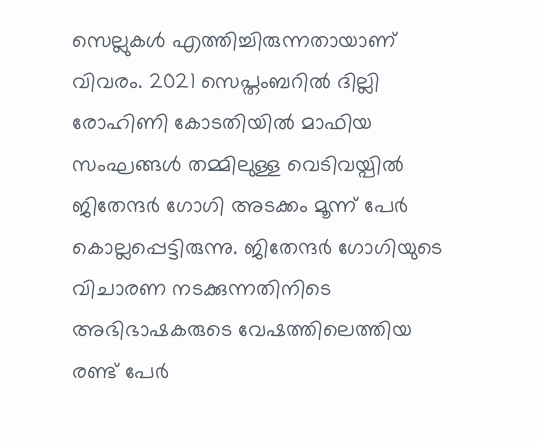സെല്ലുകൾ എത്തിച്ചിരുന്നതായാണ് വിവരം. 2021 സെപ്തംബറിൽ ദില്ലി രോഹിണി കോടതിയിൽ മാഫിയ സംഘങ്ങൾ തമ്മിലുള്ള വെടിവയ്പിൽ ജിതേന്ദർ ഗോഗി അടക്കം മൂന്ന് പേർ കൊല്ലപ്പെട്ടിരുന്നു. ജിതേന്ദർ ഗോഗിയുടെ വിചാരണ നടക്കുന്നതിനിടെ അഭിഭാഷകരുടെ വേഷത്തിലെത്തിയ രണ്ട് പേർ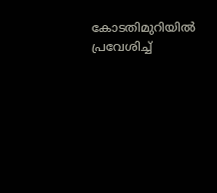കോടതിമുറിയിൽ പ്രവേശിച്ച്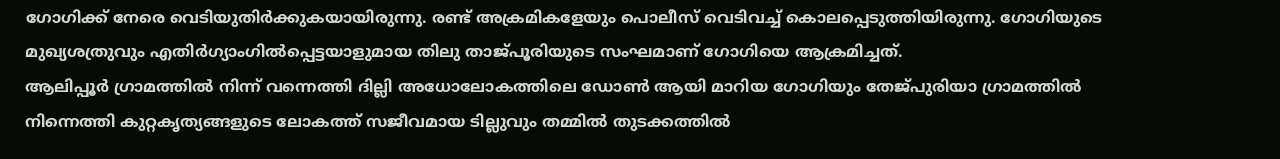ഗോഗിക്ക് നേരെ വെടിയുതിർക്കുകയായിരുന്നു. രണ്ട് അക്രമികളേയും പൊലീസ് വെടിവച്ച് കൊലപ്പെടുത്തിയിരുന്നു. ഗോഗിയുടെ മുഖ്യശത്രുവും എതിർഗ്യാംഗിൽപ്പെട്ടയാളുമായ തിലു താജ്പൂരിയുടെ സംഘമാണ് ഗോഗിയെ ആക്രമിച്ചത്.
ആലിപ്പൂർ ഗ്രാമത്തിൽ നിന്ന് വന്നെത്തി ദില്ലി അധോലോകത്തിലെ ഡോൺ ആയി മാറിയ ഗോഗിയും തേജ്പുരിയാ ഗ്രാമത്തിൽ നിന്നെത്തി കുറ്റകൃത്യങ്ങളുടെ ലോകത്ത് സജീവമായ ടില്ലുവും തമ്മിൽ തുടക്കത്തിൽ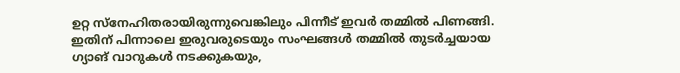ഉറ്റ സ്നേഹിതരായിരുന്നുവെങ്കിലും പിന്നീട് ഇവർ തമ്മിൽ പിണങ്ങി. ഇതിന് പിന്നാലെ ഇരുവരുടെയും സംഘങ്ങൾ തമ്മിൽ തുടർച്ചയായ ഗ്യാങ് വാറുകൾ നടക്കുകയും,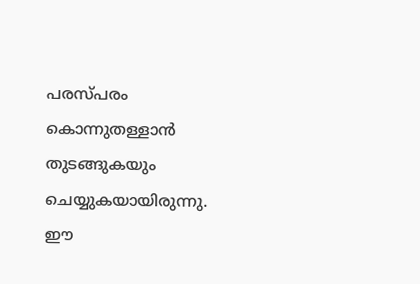പരസ്പരം കൊന്നുതള്ളാൻ തുടങ്ങുകയും ചെയ്യുകയായിരുന്നു. ഈ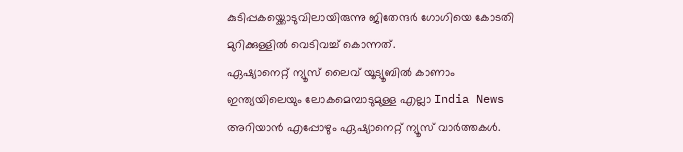കുടിപ്പകയ്ക്കൊടുവിലായിരുന്നു ജിതേന്ദർ ഗോഗിയെ കോടതി മുറിക്കുള്ളിൽ വെടിവച്ച് കൊന്നത്.
ഏഷ്യാനെറ്റ് ന്യൂസ് ലൈവ് യൂട്യൂബിൽ കാണാം
ഇന്ത്യയിലെയും ലോകമെമ്പാടുമുള്ള എല്ലാ India News അറിയാൻ എപ്പോഴും ഏഷ്യാനെറ്റ് ന്യൂസ് വാർത്തകൾ.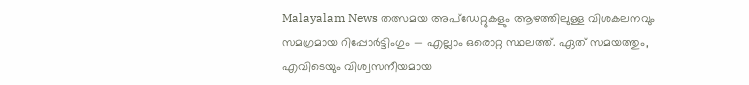Malayalam News തത്സമയ അപ്ഡേറ്റുകളും ആഴത്തിലുള്ള വിശകലനവും സമഗ്രമായ റിപ്പോർട്ടിംഗും — എല്ലാം ഒരൊറ്റ സ്ഥലത്ത്. ഏത് സമയത്തും, എവിടെയും വിശ്വസനീയമായ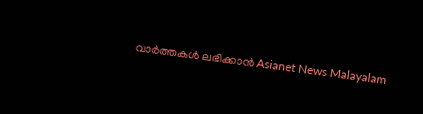വാർത്തകൾ ലഭിക്കാൻ Asianet News Malayalam